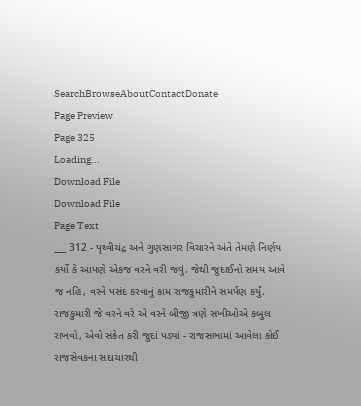SearchBrowseAboutContactDonate
Page Preview
Page 325
Loading...
Download File
Download File
Page Text
___ 312 - પૃથ્વીચંદ્ર અને ગુણસાગર વિચારને અંતે તેમણે નિર્ણય કર્યો કે આપણે એકજ વરને વરી જવું. જેથી જુદાઈનો સમય આવે જ નહિ, વરને પસંદ કરવાનું કામ રાજકુમારીને સમર્પણ કર્યું. રાજકુમારી જે વરને વરે એ વરને બીજી ત્રણે સખીઓએ કબુલ રાખવો, એવો સંકેત કરી જુદાં પડ્યાં - રાજસભામાં આવેલા કોઈ રાજસેવકના સદાચારથી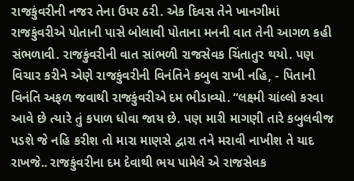રાજકુંવરીની નજર તેના ઉપર ઠરી. એક દિવસ તેને ખાનગીમાં રાજકુંવરીએ પોતાની પાસે બોલાવી પોતાના મનની વાત તેની આગળ કહી સંભળાવી. રાજકુંવરીની વાત સાંભળી રાજસેવક ચિંતાતુર થયો. પણ વિચાર કરીને એણે રાજકુંવરીની વિનંતિને કબુલ રાખી નહિ, - પિતાની વિનંતિ અફળ જવાથી રાજકુંવરીએ દમ ભીડાવ્યો. “લક્ષ્મી ચાંલ્લો કરવા આવે છે ત્યારે તું કપાળ ધોવા જાય છે. પણ મારી માગણી તારે કબુલવીજ પડશે જે નહિ કરીશ તો મારા માણસે દ્વારા તને મરાવી નાખીશ તે યાદ રાખજે.. રાજકુંવરીના દમ દેવાથી ભય પામેલે એ રાજસેવક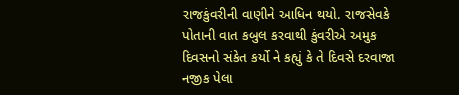રાજકુંવરીની વાણીને આધિન થયો. રાજસેવકે પોતાની વાત કબુલ કરવાથી કુંવરીએ અમુક દિવસનો સંકેત કર્યો ને કહ્યું કે તે દિવસે દરવાજા નજીક પેલા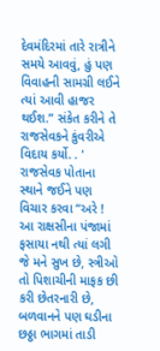દેવમંદિરમાં તારે રાત્રીને સમયે આવવું, હું પણ વિવાહની સામગ્રી લઈને ત્યાં આવી હાજર થઈશ.” સંકેત કરીને તે રાજસેવકને કુંવરીએ વિદાય કર્યો. . ' રાજસેવક પોતાના સ્થાને જઈને પણ વિચાર કરવા “અરે ! આ રાક્ષસીના પંજામાં ફસાયા નથી ત્યાં લગી જે મને સુખ છે, સ્ત્રીઓ તો પિશાચીની માફક છી કરી છેતરનારી છે, બળવાનને પણ ઘડીના છઠ્ઠા ભાગમાં તાડી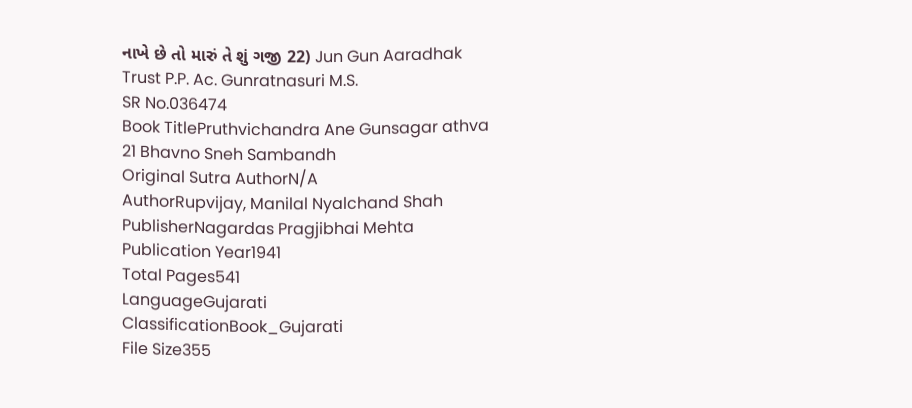નાખે છે તો મારું તે શું ગજી 22) Jun Gun Aaradhak Trust P.P. Ac. Gunratnasuri M.S.
SR No.036474
Book TitlePruthvichandra Ane Gunsagar athva 21 Bhavno Sneh Sambandh
Original Sutra AuthorN/A
AuthorRupvijay, Manilal Nyalchand Shah
PublisherNagardas Pragjibhai Mehta
Publication Year1941
Total Pages541
LanguageGujarati
ClassificationBook_Gujarati
File Size355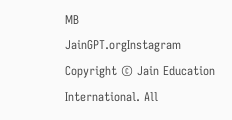MB
JainGPT.orgInstagram
Copyright © Jain Education International. All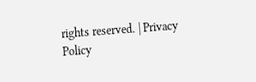rights reserved. | Privacy Policy